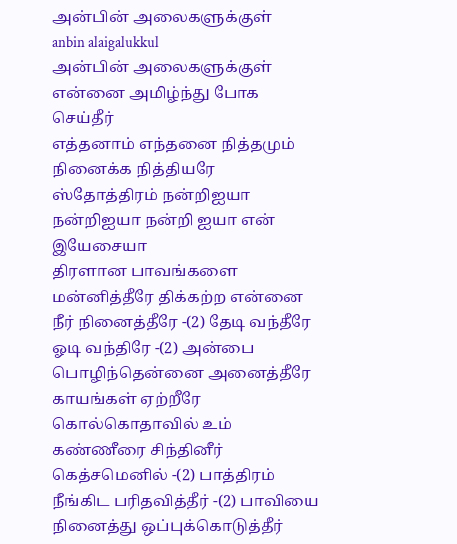அன்பின் அலைகளுக்குள்
anbin alaigalukkul
அன்பின் அலைகளுக்குள் என்னை அமிழ்ந்து போக செய்தீர்
எத்தனாம் எந்தனை நித்தமும் நினைக்க நித்தியரே ஸ்தோத்திரம் நன்றிஐயா நன்றிஐயா நன்றி ஐயா என் இயேசையா
திரளான பாவங்களை மன்னித்தீரே திக்கற்ற என்னை நீர் நினைத்தீரே -(2) தேடி வந்தீரே ஓடி வந்திரே -(2) அன்பை பொழிந்தென்னை அனைத்தீரே
காயங்கள் ஏற்றீரே கொல்கொதாவில் உம் கண்ணீரை சிந்தினீர் கெத்சமெனில் -(2) பாத்திரம் நீங்கிட பரிதவித்தீர் -(2) பாவியை நினைத்து ஒப்புக்கொடுத்தீர்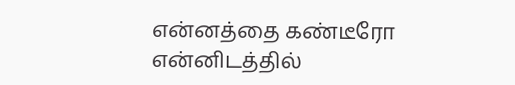என்னத்தை கண்டீரோ என்னிடத்தில்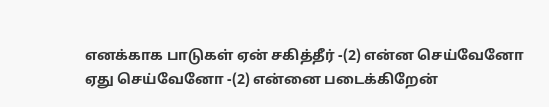எனக்காக பாடுகள் ஏன் சகித்தீர் -(2) என்ன செய்வேனோ ஏது செய்வேனோ -(2) என்னை படைக்கிறேன்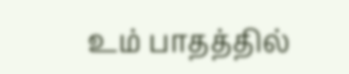உம் பாதத்தில்